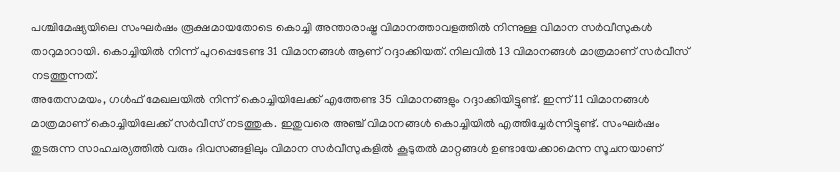പശ്ചിമേഷ്യയിലെ സംഘർഷം രൂക്ഷമായതോടെ കൊച്ചി അന്താരാഷ്ട്ര വിമാനത്താവളത്തിൽ നിന്നുള്ള വിമാന സർവീസുകൾ താറുമാറായി. കൊച്ചിയിൽ നിന്ന് പുറപ്പെടേണ്ട 31 വിമാനങ്ങൾ ആണ് റദ്ദാക്കിയത്. നിലവിൽ 13 വിമാനങ്ങൾ മാത്രമാണ് സർവീസ് നടത്തുന്നത്.
അതേസമയം, ഗൾഫ് മേഖലയിൽ നിന്ന് കൊച്ചിയിലേക്ക് എത്തേണ്ട 35 വിമാനങ്ങളും റദ്ദാക്കിയിട്ടുണ്ട്. ഇന്ന് 11 വിമാനങ്ങൾ മാത്രമാണ് കൊച്ചിയിലേക്ക് സർവീസ് നടത്തുക. ഇതുവരെ അഞ്ച് വിമാനങ്ങൾ കൊച്ചിയിൽ എത്തിച്ചേർന്നിട്ടുണ്ട്. സംഘർഷം തുടരുന്ന സാഹചര്യത്തിൽ വരും ദിവസങ്ങളിലും വിമാന സർവീസുകളിൽ കൂടുതൽ മാറ്റങ്ങൾ ഉണ്ടായേക്കാമെന്ന സൂചനയാണ്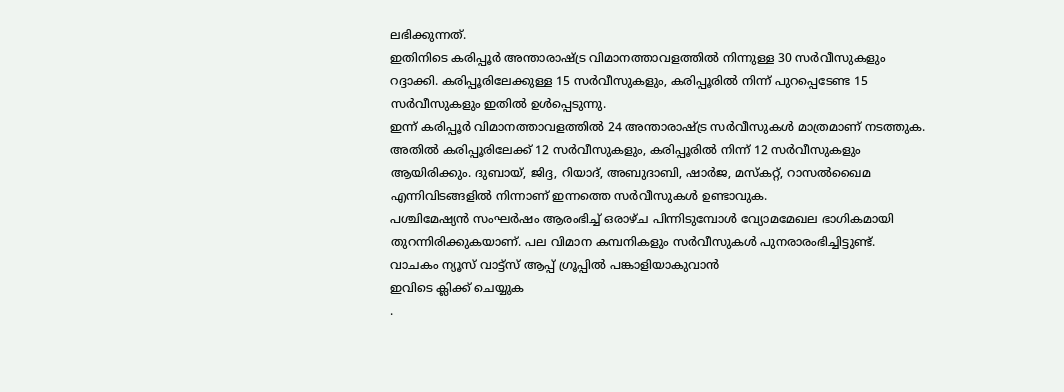ലഭിക്കുന്നത്.
ഇതിനിടെ കരിപ്പൂർ അന്താരാഷ്ട്ര വിമാനത്താവളത്തിൽ നിന്നുള്ള 30 സർവീസുകളും റദ്ദാക്കി. കരിപ്പൂരിലേക്കുള്ള 15 സർവീസുകളും, കരിപ്പൂരിൽ നിന്ന് പുറപ്പെടേണ്ട 15 സർവീസുകളും ഇതിൽ ഉൾപ്പെടുന്നു.
ഇന്ന് കരിപ്പൂർ വിമാനത്താവളത്തിൽ 24 അന്താരാഷ്ട്ര സർവീസുകൾ മാത്രമാണ് നടത്തുക. അതിൽ കരിപ്പൂരിലേക്ക് 12 സർവീസുകളും, കരിപ്പൂരിൽ നിന്ന് 12 സർവീസുകളും ആയിരിക്കും. ദുബായ്, ജിദ്ദ, റിയാദ്, അബുദാബി, ഷാർജ, മസ്കറ്റ്, റാസൽഖൈമ എന്നിവിടങ്ങളിൽ നിന്നാണ് ഇന്നത്തെ സർവീസുകൾ ഉണ്ടാവുക.
പശ്ചിമേഷ്യൻ സംഘർഷം ആരംഭിച്ച് ഒരാഴ്ച പിന്നിടുമ്പോൾ വ്യോമമേഖല ഭാഗികമായി തുറന്നിരിക്കുകയാണ്. പല വിമാന കമ്പനികളും സർവീസുകൾ പുനരാരംഭിച്ചിട്ടുണ്ട്.
വാചകം ന്യൂസ് വാട്ട്സ് ആപ്പ് ഗ്രൂപ്പിൽ പങ്കാളിയാകുവാൻ
ഇവിടെ ക്ലിക്ക് ചെയ്യുക
.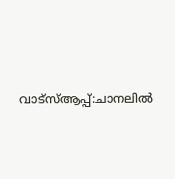വാട്സ്ആപ്പ്:ചാനലിൽ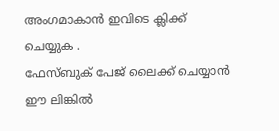അംഗമാകാൻ ഇവിടെ ക്ലിക്ക് ചെയ്യുക .
ഫേസ്ബുക് പേജ് ലൈക്ക് ചെയ്യാൻ ഈ ലിങ്കിൽ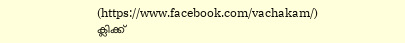(https://www.facebook.com/vachakam/) ക്ലിക്ക്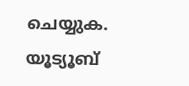ചെയ്യുക.
യൂട്യൂബ്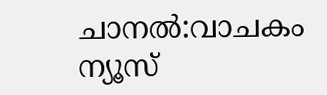ചാനൽ:വാചകം ന്യൂസ്